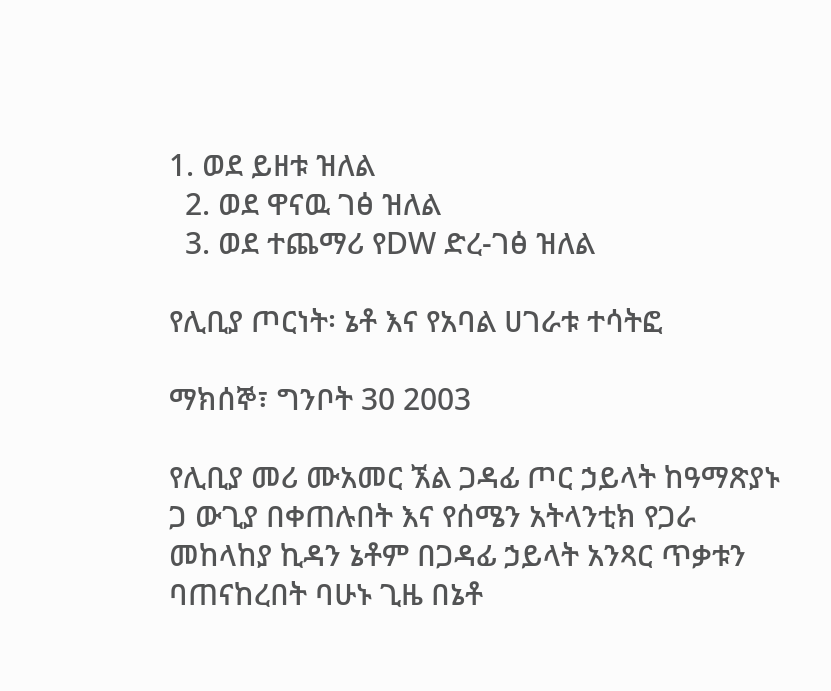1. ወደ ይዘቱ ዝለል
  2. ወደ ዋናዉ ገፅ ዝለል
  3. ወደ ተጨማሪ የDW ድረ-ገፅ ዝለል

የሊቢያ ጦርነት፡ ኔቶ እና የአባል ሀገራቱ ተሳትፎ

ማክሰኞ፣ ግንቦት 30 2003

የሊቢያ መሪ ሙአመር ኧል ጋዳፊ ጦር ኃይላት ከዓማጽያኑ ጋ ውጊያ በቀጠሉበት እና የሰሜን አትላንቲክ የጋራ መከላከያ ኪዳን ኔቶም በጋዳፊ ኃይላት አንጻር ጥቃቱን ባጠናከረበት ባሁኑ ጊዜ በኔቶ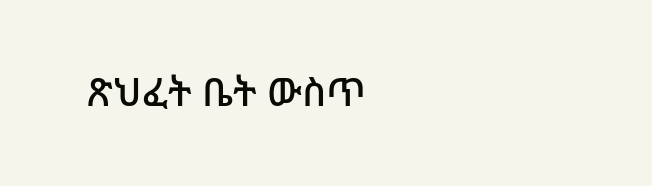ጽህፈት ቤት ውስጥ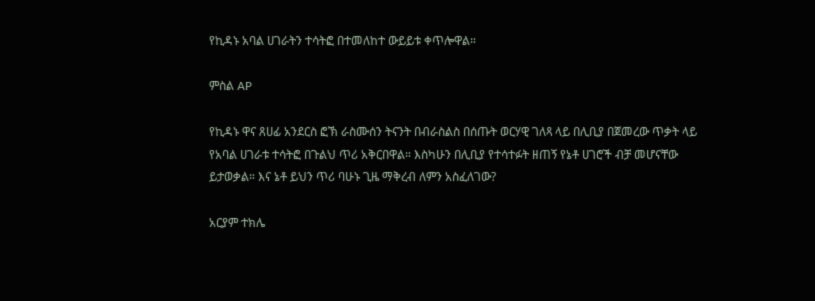የኪዳኑ አባል ሀገራትን ተሳትፎ በተመለከተ ውይይቱ ቀጥሎዋል።

ምስል AP

የኪዳኑ ዋና ጸሀፊ አንደርስ ፎኽ ራስሙሰን ትናንት በብራስልስ በሰጡት ወርሃዊ ገለጻ ላይ በሊቢያ በጀመረው ጥቃት ላይ የአባል ሀገራቱ ተሳትፎ በጉልህ ጥሪ አቅርበዋል። እስካሁን በሊቢያ የተሳተፉት ዘጠኝ የኔቶ ሀገሮች ብቻ መሆናቸው ይታወቃል። እና ኔቶ ይህን ጥሪ ባሁኑ ጊዜ ማቅረብ ለምን አስፈለገው?

አርያም ተክሌ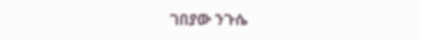ገበያው ንጉሴ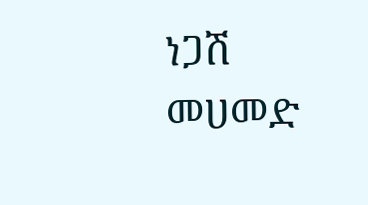ነጋሽ መሀመድ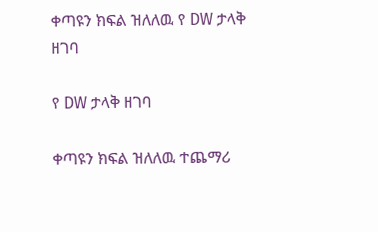ቀጣዩን ክፍል ዝለለዉ የ DW ታላቅ ዘገባ

የ DW ታላቅ ዘገባ

ቀጣዩን ክፍል ዝለለዉ ተጨማሪ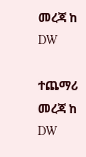መረጃ ከ DW

ተጨማሪ መረጃ ከ DW